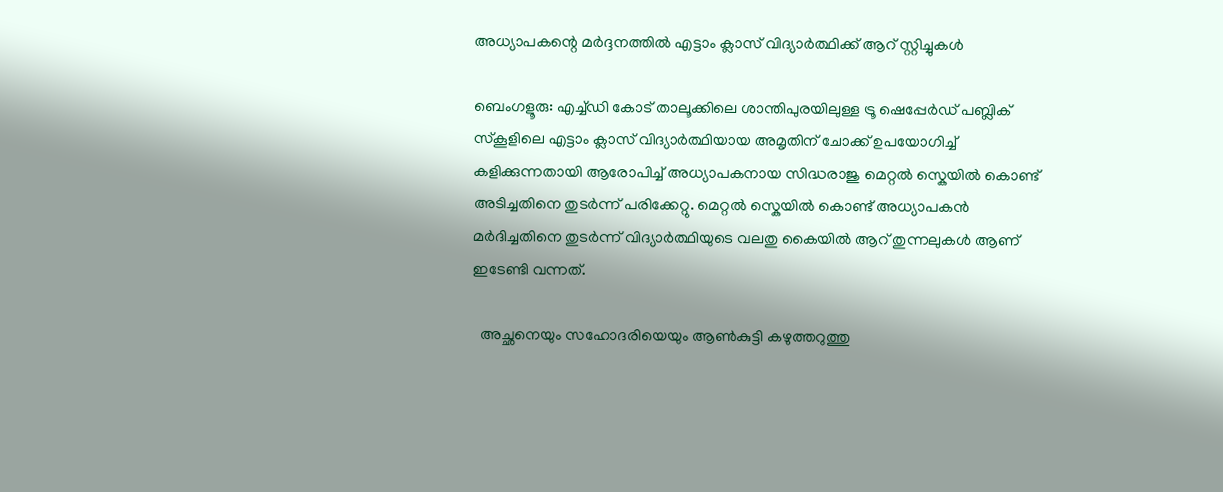അധ്യാപകന്റെ മർദ്ദനത്തിൽ എട്ടാം ക്ലാസ് വിദ്യാർത്ഥിക്ക് ആറ് സ്റ്റിച്ചുകൾ

ബെംഗളൂരു: എച്ച്‌ഡി കോട് താലൂക്കിലെ ശാന്തിപുരയിലുള്ള ട്രൂ ഷെപ്പേർഡ് പബ്ലിക് സ്‌കൂളിലെ എട്ടാം ക്ലാസ് വിദ്യാർത്ഥിയായ അമൃതിന് ചോക്ക് ഉപയോഗിച്ച് കളിക്കുന്നതായി ആരോപിച്ച് അധ്യാപകനായ സിദ്ധരാജു മെറ്റൽ സ്കെയിൽ കൊണ്ട് അടിച്ചതിനെ തുടർന്ന് പരിക്കേറ്റു. മെറ്റൽ സ്കെയിൽ കൊണ്ട് അധ്യാപകൻ മർദിച്ചതിനെ തുടർന്ന് വിദ്യാർത്ഥിയുടെ വലതു കൈയിൽ ആറ് തുന്നലുകൾ ആണ് ഇടേണ്ടി വന്നത്.

  അച്ഛനെയും സഹോദരിയെയും ആൺകുട്ടി കഴുത്തറുത്തു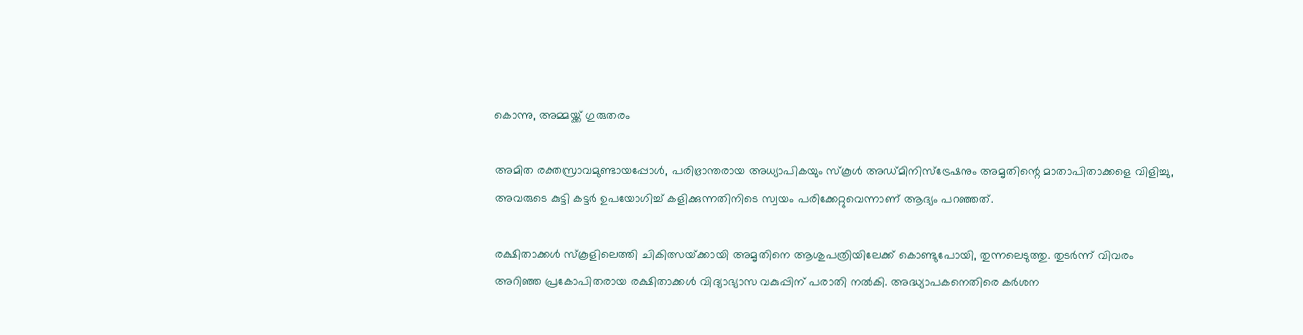കൊന്നു, അമ്മയ്ക്ക് ഗുരുതരം

അമിത രക്തസ്രാവമുണ്ടായപ്പോൾ, പരിഭ്രാന്തരായ അധ്യാപികയും സ്കൂൾ അഡ്മിനിസ്ട്രേഷനും അമൃതിന്റെ മാതാപിതാക്കളെ വിളിച്ചു, അവരുടെ കുട്ടി കട്ടർ ഉപയോഗിച്ച് കളിക്കുന്നതിനിടെ സ്വയം പരിക്കേറ്റുവെന്നാണ് ആദ്യം പറഞ്ഞത്.

രക്ഷിതാക്കൾ സ്‌കൂളിലെത്തി ചികിത്സയ്‌ക്കായി അമൃതിനെ ആശുപത്രിയിലേക്ക് കൊണ്ടുപോയി, തുന്നലെടുത്തു. തുടർന്ന് വിവരം അറിഞ്ഞ പ്രകോപിതരായ രക്ഷിതാക്കൾ വിദ്യാഭ്യാസ വകുപ്പിന് പരാതി നൽകി. അദ്ധ്യാപകനെതിരെ കർശന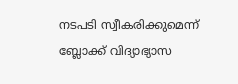നടപടി സ്വീകരിക്കുമെന്ന് ബ്ലോക്ക് വിദ്യാഭ്യാസ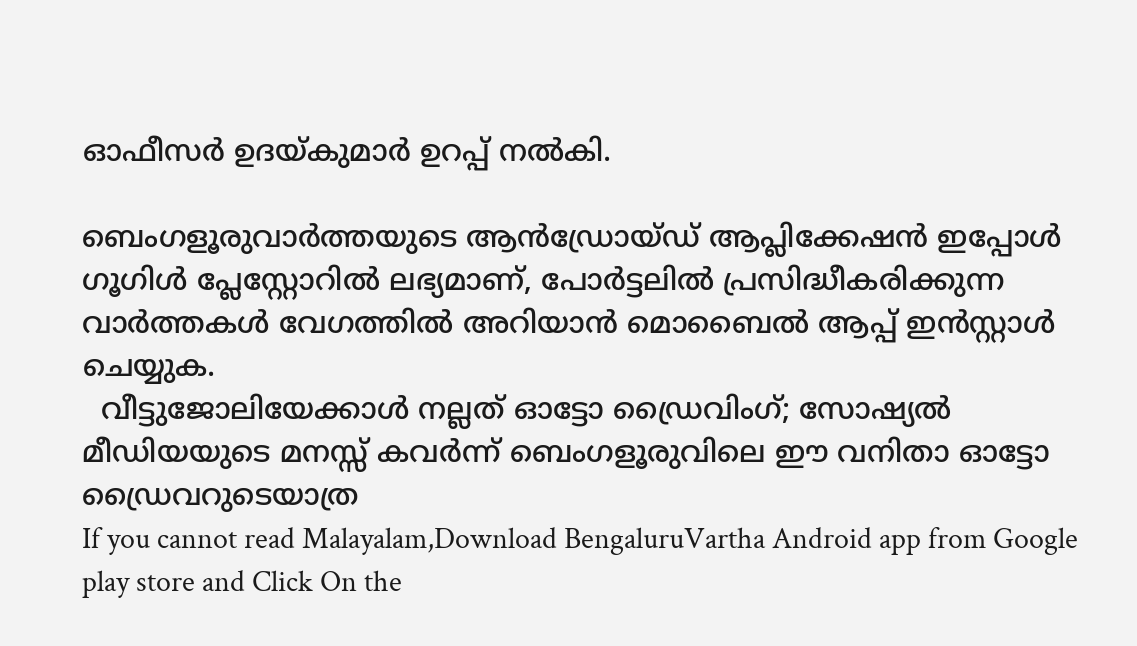ഓഫീസർ ഉദയ്കുമാർ ഉറപ്പ് നൽകി.

ബെംഗളൂരുവാർത്തയുടെ ആൻഡ്രോയ്ഡ് ആപ്ലിക്കേഷൻ ഇപ്പോൾ ഗൂഗിൾ പ്ലേസ്റ്റോറിൽ ലഭ്യമാണ്, പോർട്ടലിൽ പ്രസിദ്ധീകരിക്കുന്ന വാർത്തകൾ വേഗത്തിൽ അറിയാൻ മൊബൈൽ ആപ്പ് ഇൻസ്റ്റാൾ ചെയ്യുക.
  വീട്ടുജോലിയേക്കാൾ നല്ലത് ഓട്ടോ ഡ്രൈവിംഗ്; സോഷ്യൽ മീഡിയയുടെ മനസ്സ് കവർന്ന് ബെംഗളൂരുവിലെ ഈ വനിതാ ഓട്ടോ ഡ്രൈവറുടെയാത്ര
If you cannot read Malayalam,Download BengaluruVartha Android app from Google play store and Click On the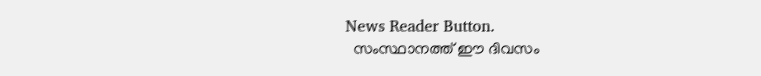News Reader Button.
  സംസ്ഥാനത്ത് ഈ ദിവസം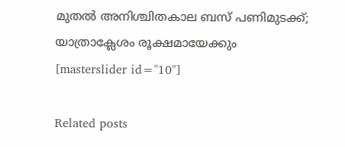മുതൽ അനിശ്ചിതകാല ബസ് പണിമുടക്ക്; യാത്രാക്ലേശം രൂക്ഷമായേക്കും
[masterslider id="10"]

Related posts